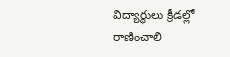విద్యార్థులు క్రీడల్లో రాణించాలి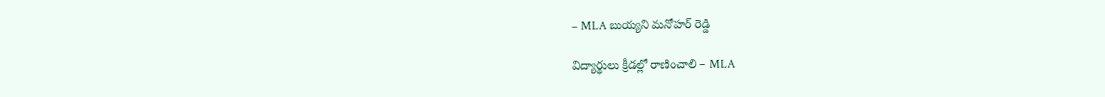– MLA బుయ్యని మనోహర్ రెడ్డి

విద్యార్థులు క్రీడల్లో రాణించాలి – MLA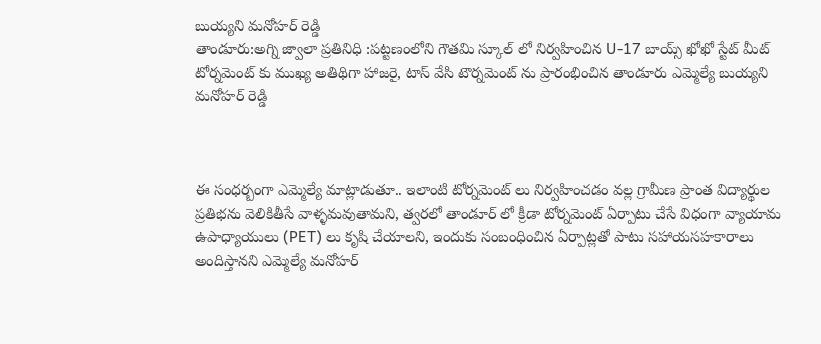బుయ్యని మనోహర్ రెడ్డి
తాండూరు:అగ్ని జ్వాలా ప్రతినిధి :పట్టణంలోని గౌతమి స్కూల్ లో నిర్వహించిన U-17 బాయ్స్ ఖోఖో స్టేట్ మీట్ టోర్నమెంట్ కు ముఖ్య అతిథిగా హాజరై, టాస్ వేసి టౌర్నమెంట్ ను ప్రారంభించిన తాండూరు ఎమ్మెల్యే బుయ్యని మనోహర్ రెడ్డి



ఈ సంధర్బంగా ఎమ్మెల్యే మాట్లాడుతూ.. ఇలాంటి టోర్నమెంట్ లు నిర్వహించడం వల్ల గ్రామీణ ప్రాంత విద్యార్థుల ప్రతిభను వెలికితీసే వాళ్ళమవుతామని, త్వరలో తాండూర్ లో క్రీడా టోర్నమెంట్ ఏర్పాటు చేసే విధంగా వ్యాయామ ఉపాధ్యాయులు (PET) లు కృషి చేయాలని, ఇందుకు సంబంధించిన ఏర్పాట్లతో పాటు సహాయసహకారాలు అందిస్తానని ఎమ్మెల్యే మనోహర్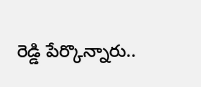రెడ్డి పేర్కొన్నారు..